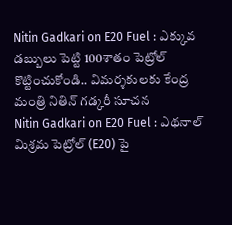Nitin Gadkari on E20 Fuel : ఎక్కువ డబ్బులు పెట్టి 100శాతం పెట్రోల్ కొట్టించుకోండి.. విమర్శకులకు కేంద్ర మంత్రి నితిన్ గడ్కరీ సూచన
Nitin Gadkari on E20 Fuel : ఎథనాల్ మిశ్రమ పెట్రోల్ (E20) పై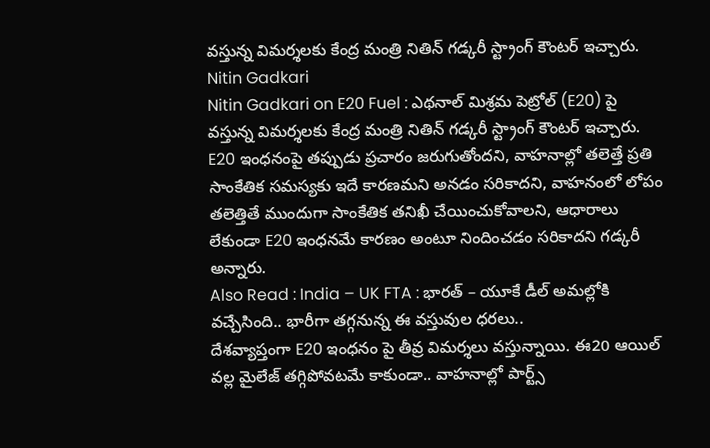వస్తున్న విమర్శలకు కేంద్ర మంత్రి నితిన్ గడ్కరీ స్ట్రాంగ్ కౌంటర్ ఇచ్చారు.
Nitin Gadkari
Nitin Gadkari on E20 Fuel : ఎథనాల్ మిశ్రమ పెట్రోల్ (E20) పై వస్తున్న విమర్శలకు కేంద్ర మంత్రి నితిన్ గడ్కరీ స్ట్రాంగ్ కౌంటర్ ఇచ్చారు. E20 ఇంధనంపై తప్పుడు ప్రచారం జరుగుతోందని, వాహనాల్లో తలెత్తే ప్రతి సాంకేతిక సమస్యకు ఇదే కారణమని అనడం సరికాదని, వాహనంలో లోపం తలెత్తితే ముందుగా సాంకేతిక తనిఖీ చేయించుకోవాలని, ఆధారాలు లేకుండా E20 ఇంధనమే కారణం అంటూ నిందించడం సరికాదని గడ్కరీ అన్నారు.
Also Read : India – UK FTA : భారత్ – యూకే డీల్ అమల్లోకి వచ్చేసింది.. భారీగా తగ్గనున్న ఈ వస్తువుల ధరలు..
దేశవ్యాప్తంగా E20 ఇంధనం పై తీవ్ర విమర్శలు వస్తున్నాయి. ఈ20 ఆయిల్ వల్ల మైలేజ్ తగ్గిపోవటమే కాకుండా.. వాహనాల్లో పార్ట్స్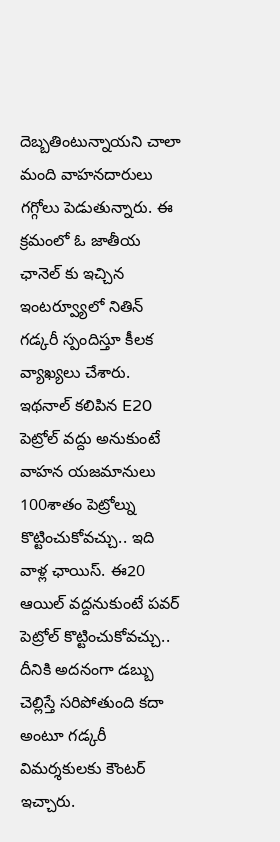దెబ్బతింటున్నాయని చాలా మంది వాహనదారులు గగ్గోలు పెడుతున్నారు. ఈ క్రమంలో ఓ జాతీయ ఛానెల్ కు ఇచ్చిన ఇంటర్వ్యూలో నితిన్ గడ్కరీ స్పందిస్తూ కీలక వ్యాఖ్యలు చేశారు. ఇథనాల్ కలిపిన E20 పెట్రోల్ వద్దు అనుకుంటే వాహన యజమానులు 100శాతం పెట్రోల్ను కొట్టించుకోవచ్చు.. ఇది వాళ్ల ఛాయిస్. ఈ20 ఆయిల్ వద్దనుకుంటే పవర్ పెట్రోల్ కొట్టించుకోవచ్చు.. దీనికి అదనంగా డబ్బు చెల్లిస్తే సరిపోతుంది కదా అంటూ గడ్కరీ విమర్శకులకు కౌంటర్ ఇచ్చారు.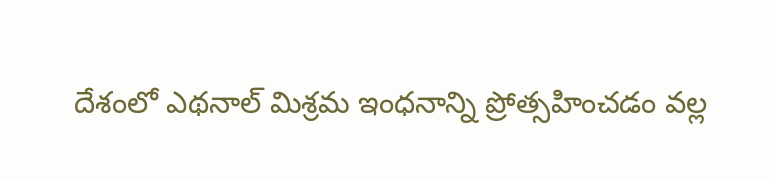దేశంలో ఎథనాల్ మిశ్రమ ఇంధనాన్ని ప్రోత్సహించడం వల్ల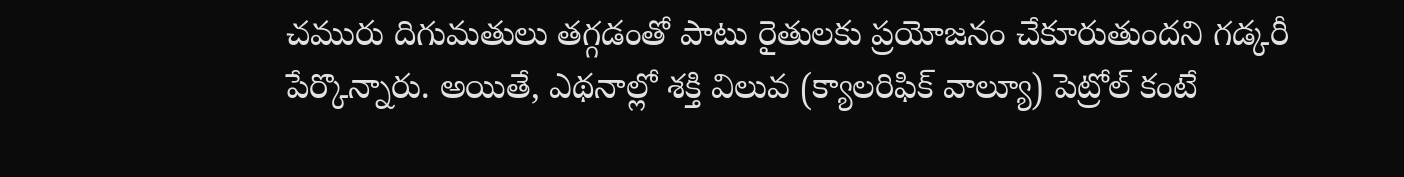చమురు దిగుమతులు తగ్గడంతో పాటు రైతులకు ప్రయోజనం చేకూరుతుందని గడ్కరీ పేర్కొన్నారు. అయితే, ఎథనాల్లో శక్తి విలువ (క్యాలరిఫిక్ వాల్యూ) పెట్రోల్ కంటే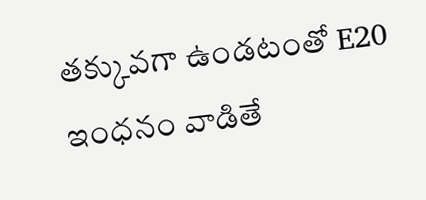తక్కువగా ఉండటంతో E20 ఇంధనం వాడితే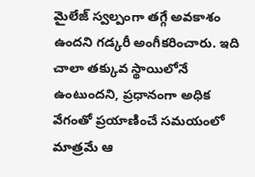మైలేజ్ స్వల్పంగా తగ్గే అవకాశం ఉందని గడ్కరీ అంగీకరించారు. ఇది చాలా తక్కువ స్థాయిలోనే ఉంటుందని, ప్రధానంగా అధిక వేగంతో ప్రయాణించే సమయంలో మాత్రమే ఆ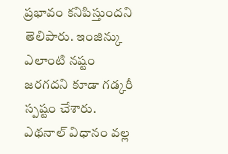ప్రభావం కనిపిస్తుందని తెలిపారు. ఇంజిన్కు ఎలాంటి నష్టం జరగదని కూడా గడ్కరీ స్పష్టం చేశారు.
ఎథనాల్ విధానం వల్ల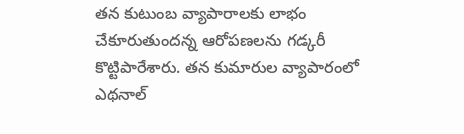తన కుటుంబ వ్యాపారాలకు లాభం చేకూరుతుందన్న ఆరోపణలను గడ్కరీ కొట్టిపారేశారు. తన కుమారుల వ్యాపారంలో ఎథనాల్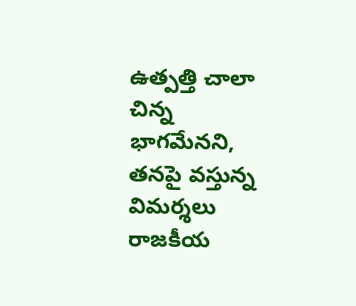ఉత్పత్తి చాలా చిన్న భాగమేనని, తనపై వస్తున్న విమర్శలు రాజకీయ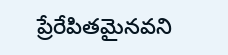ప్రేరేపితమైనవని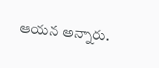ఆయన అన్నారు.